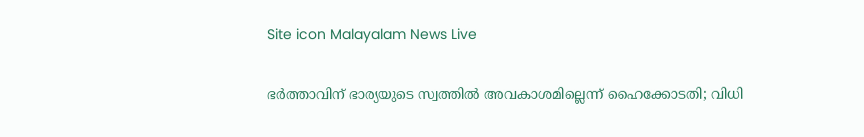Site icon Malayalam News Live

ഭർത്താവിന് ഭാര്യയുടെ സ്വത്തിൽ അവകാശമില്ലെന്ന് ഹൈക്കോടതി; വിധി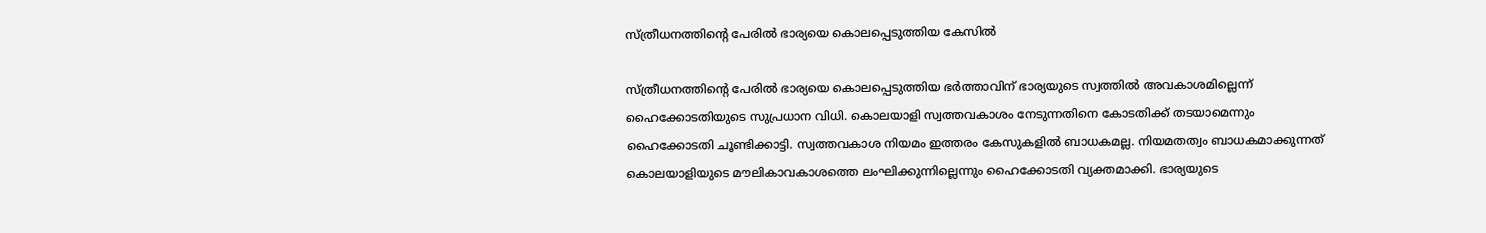സ്ത്രീധനത്തിന്റെ പേരിൽ ഭാര്യയെ കൊലപ്പെടുത്തിയ കേസിൽ

സ്ത്രീധനത്തിന്റെ പേരില്‍ ഭാര്യയെ കൊലപ്പെടുത്തിയ ഭര്‍ത്താവിന് ഭാര്യയുടെ സ്വത്തിൽ അവകാശമില്ലെന്ന് ഹൈക്കോടതിയുടെ സുപ്രധാന വിധി. കൊലയാളി സ്വത്തവകാശം നേടുന്നതിനെ കോടതിക്ക് തടയാമെന്നും ഹൈക്കോടതി ചൂണ്ടിക്കാട്ടി. സ്വത്തവകാശ നിയമം ഇത്തരം കേസുകളില്‍ ബാധകമല്ല. നിയമതത്വം ബാധകമാക്കുന്നത് കൊലയാളിയുടെ മൗലികാവകാശത്തെ ലംഘിക്കുന്നില്ലെന്നും ഹൈക്കോടതി വ്യക്തമാക്കി. ഭാര്യയുടെ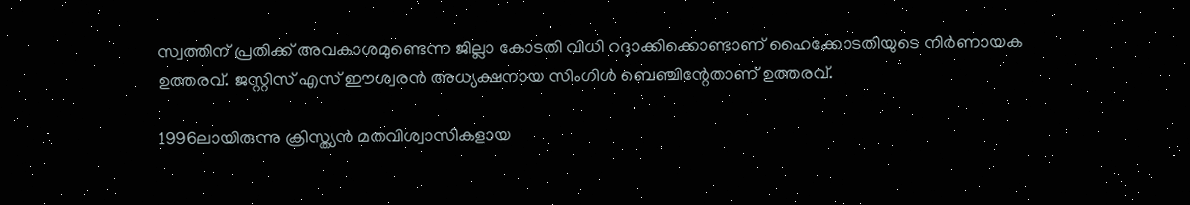സ്വത്തിന് പ്രതിക്ക് അവകാശമുണ്ടെന്ന ജില്ലാ കോടതി വിധി റദ്ദാക്കിക്കൊണ്ടാണ് ഹൈക്കോടതിയുടെ നിര്‍ണായക ഉത്തരവ്. ജസ്റ്റിസ് എസ് ഈശ്വരന്‍ അധ്യക്ഷനായ സിംഗിള്‍ ബെഞ്ചിന്റേതാണ് ഉത്തരവ്.

1996ലായിരുന്നു ക്രിസ്ത്യന്‍ മതവിശ്വാസികളായ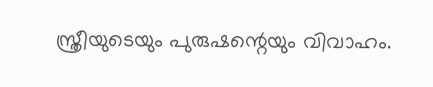സ്ത്രീയുടെയും പുരുഷന്റെയും വിവാഹം.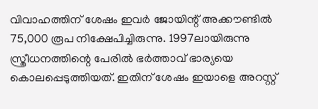വിവാഹത്തിന് ശേഷം ഇവര്‍ ജോയിന്റ് അക്കൗണ്ടില്‍ 75,000 രൂപ നിക്ഷേപിച്ചിരുന്നു. 1997ലായിരുന്നു സ്ത്രീധനത്തിന്റെ പേരില്‍ ഭര്‍ത്താവ് ഭാര്യയെ കൊലപ്പെടുത്തിയത്. ഇതിന് ശേഷം ഇയാളെ അറസ്റ്റ്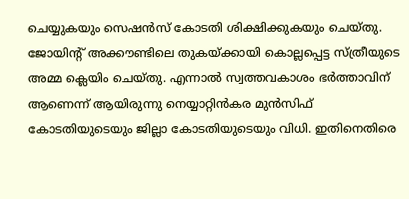ചെയ്യുകയും സെഷന്‍സ് കോടതി ശിക്ഷിക്കുകയും ചെയ്തു. ജോയിന്റ് അക്കൗണ്ടിലെ തുകയ്ക്കായി കൊല്ലപ്പെട്ട സ്ത്രീയുടെ അമ്മ ക്ലെയിം ചെയ്തു. എന്നാല്‍ സ്വത്തവകാശം ഭര്‍ത്താവിന് ആണെന്ന് ആയിരുന്നു നെയ്യാറ്റിന്‍കര മുന്‍സിഫ് കോടതിയുടെയും ജില്ലാ കോടതിയുടെയും വിധി. ഇതിനെതിരെ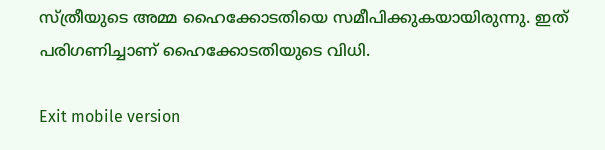സ്ത്രീയുടെ അമ്മ ഹൈക്കോടതിയെ സമീപിക്കുകയായിരുന്നു. ഇത് പരിഗണിച്ചാണ് ഹൈക്കോടതിയുടെ വിധി.

Exit mobile version